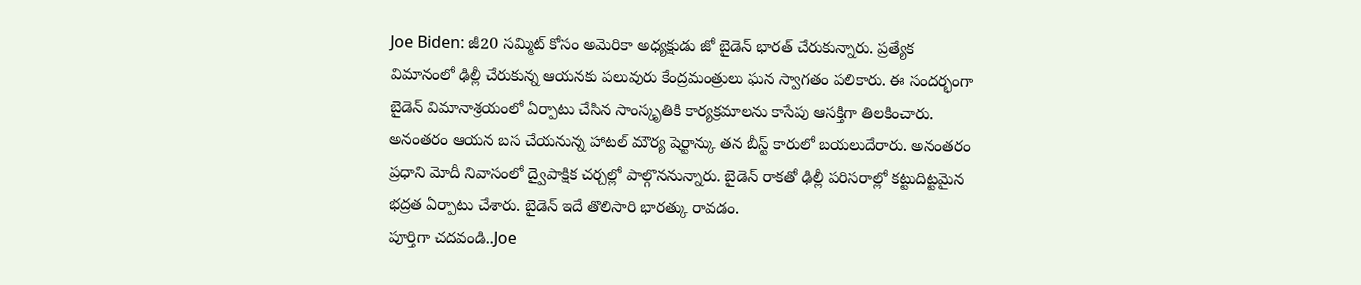Joe Biden: జీ20 సమ్మిట్ కోసం అమెరికా అధ్యక్షుడు జో బైడెన్ భారత్ చేరుకున్నారు. ప్రత్యేక విమానంలో ఢిల్లీ చేరుకున్న ఆయనకు పలువురు కేంద్రమంత్రులు ఘన స్వాగతం పలికారు. ఈ సందర్భంగా బైడెన్ విమానాశ్రయంలో ఏర్పాటు చేసిన సాంస్కృతికి కార్యక్రమాలను కాసేపు ఆసక్తిగా తిలకించారు. అనంతరం ఆయన బస చేయనున్న హాటల్ మౌర్య షెర్టాన్కు తన బీస్ట్ కారులో బయలుదేరారు. అనంతరం ప్రధాని మోదీ నివాసంలో ద్వైపాక్షిక చర్చల్లో పాల్గొననున్నారు. బైడెన్ రాకతో ఢిల్లీ పరిసరాల్లో కట్టుదిట్టమైన భద్రత ఏర్పాటు చేశారు. బైడెన్ ఇదే తొలిసారి భారత్కు రావడం.
పూర్తిగా చదవండి..Joe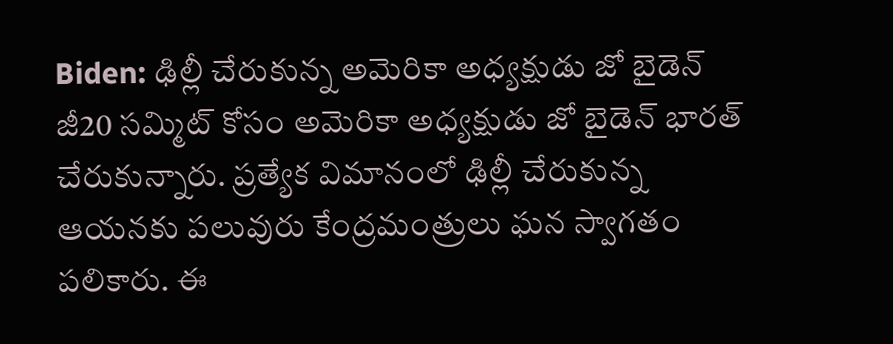Biden: ఢిల్లీ చేరుకున్న అమెరికా అధ్యక్షుడు జో బైడెన్
జీ20 సమ్మిట్ కోసం అమెరికా అధ్యక్షుడు జో బైడెన్ భారత్ చేరుకున్నారు. ప్రత్యేక విమానంలో ఢిల్లీ చేరుకున్న ఆయనకు పలువురు కేంద్రమంత్రులు ఘన స్వాగతం పలికారు. ఈ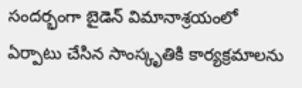సందర్భంగా బైడెన్ విమానాశ్రయంలో ఏర్పాటు చేసిన సాంస్కృతికి కార్యక్రమాలను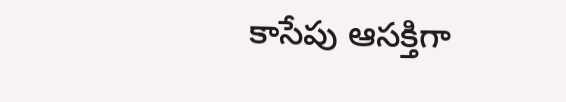కాసేపు ఆసక్తిగా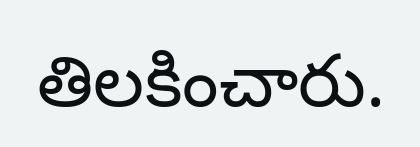తిలకించారు.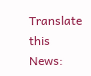Translate this News: